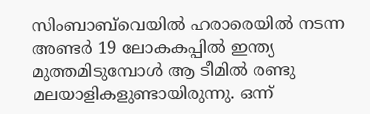സിംബാബ്‌‌വെയില്‍ ഹരാരെയില്‍ നടന്ന അണ്ടര്‍ 19 ലോകകപ്പില്‍ ഇന്ത്യ മുത്തമിടുമ്പോള്‍ ആ ടീമില്‍ രണ്ടു മലയാളികളുണ്ടായിരുന്നു. ഒന്ന്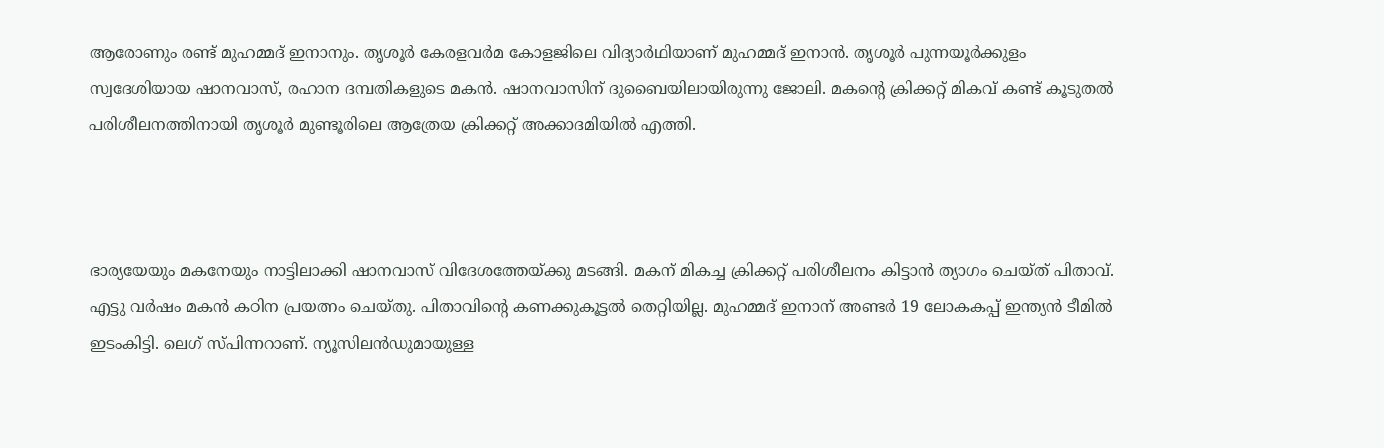ആരോണും രണ്ട് മുഹമ്മദ് ഇനാനും. തൃശൂര്‍ കേരളവര്‍മ കോളജിലെ വിദ്യാര്‍ഥിയാണ് മുഹമ്മദ് ഇനാന്‍. തൃശൂര്‍ പുന്നയൂര്‍ക്കുളം സ്വദേശിയായ ഷാനവാസ്, രഹാന ദമ്പതികളുടെ മകന്‍. ഷാനവാസിന് ദുബൈയിലായിരുന്നു ജോലി. മകന്‍റെ ക്രിക്കറ്റ് മികവ് കണ്ട് കൂടുതല്‍ പരിശീലനത്തിനായി തൃശൂര്‍ മുണ്ടൂരിലെ ആത്രേയ ക്രിക്കറ്റ് അക്കാദമിയില്‍ എത്തി.



ഭാര്യയേയും മകനേയും നാട്ടിലാക്കി ഷാനവാസ് വിദേശത്തേയ്ക്കു മടങ്ങി. മകന് മികച്ച ക്രിക്കറ്റ് പരിശീലനം കിട്ടാന്‍ ത്യാഗം ചെയ്ത് പിതാവ്. എട്ടു വര്‍ഷം മകന്‍ കഠിന പ്രയത്നം ചെയ്തു. പിതാവിന്‍റെ കണക്കുകൂട്ടല്‍ തെറ്റിയില്ല. മുഹമ്മദ് ഇനാന് അണ്ടര്‍ 19 ലോകകപ്പ് ഇന്ത്യന്‍ ടീമില്‍ ഇടംകിട്ടി. ലെഗ് സ്പിന്നറാണ്. ന്യൂസിലന്‍ഡുമായുള്ള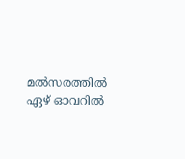മല്‍സരത്തില്‍ ഏഴ് ഓവറില്‍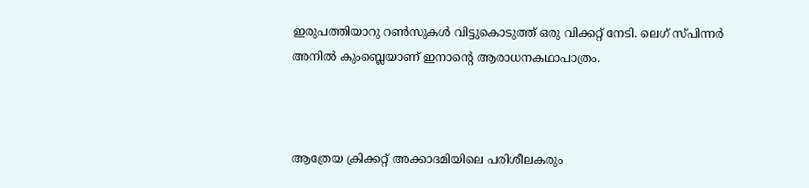ഇരുപത്തിയാറു റണ്‍സുകള്‍ വിട്ടുകൊടുത്ത് ഒരു വിക്കറ്റ് നേടി. ലെഗ് സ്പിന്നര്‍ അനില്‍ കുംബ്ലെയാണ് ഇനാന്‍റെ ആരാധനകഥാപാത്രം.



ആത്രേയ ക്രിക്കറ്റ് അക്കാദമിയിലെ പരിശീലകരും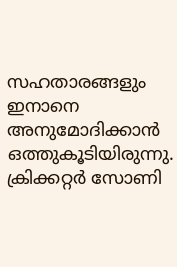സഹതാരങ്ങളും ഇനാനെ അനുമോദിക്കാന്‍ ഒത്തുകൂടിയിരുന്നു. ക്രിക്കറ്റര്‍ സോണി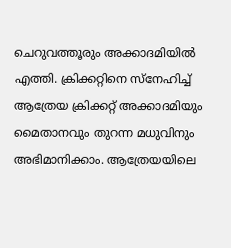ചെറുവത്തൂരും അക്കാദമിയില്‍ എത്തി. ക്രിക്കറ്റിനെ സ്നേഹിച്ച് ആത്രേയ ക്രിക്കറ്റ് അക്കാദമിയും മൈതാനവും തുറന്ന മധുവിനും അഭിമാനിക്കാം. ആത്രേയയിലെ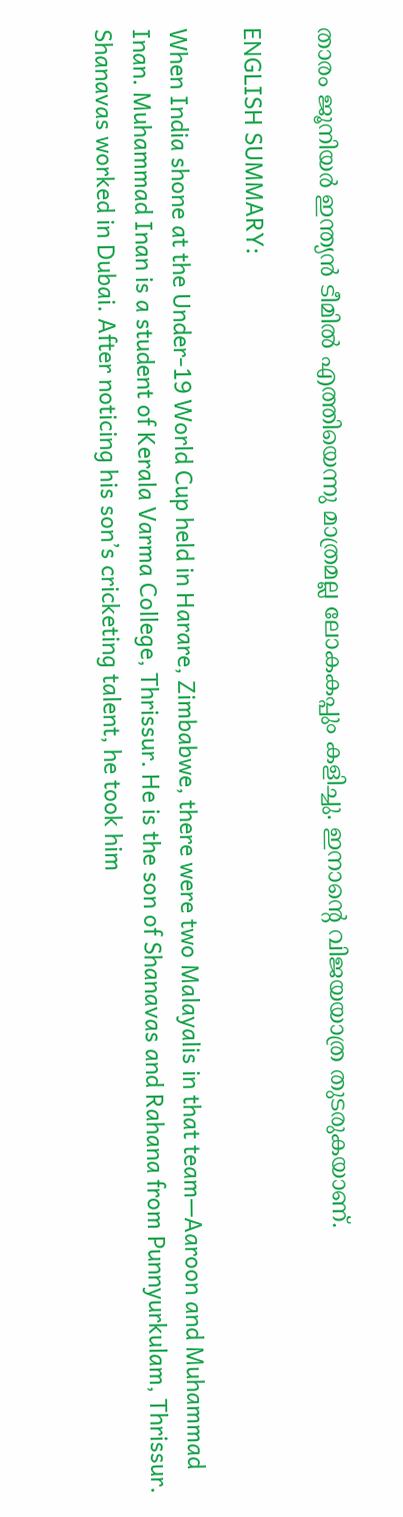താരം ജൂനിയര്‍ ഇന്ത്യന്‍ ടീമില്‍ എത്തിയെന്നു മാത്രമല്ല ലോകകപ്പും കളിച്ചു. ഇനാന്‍റെ വിജയയാത്ര തുടരുകയാണ്.

ENGLISH SUMMARY:

When India shone at the Under-19 World Cup held in Harare, Zimbabwe, there were two Malayalis in that team—Aaroon and Muhammad Inan. Muhammad Inan is a student of Kerala Varma College, Thrissur. He is the son of Shanavas and Rahana from Punnyurkulam, Thrissur. Shanavas worked in Dubai. After noticing his son’s cricketing talent, he took him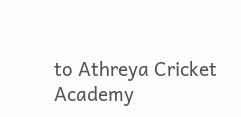to Athreya Cricket Academy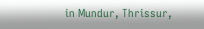in Mundur, Thrissur,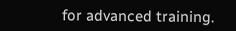for advanced training.